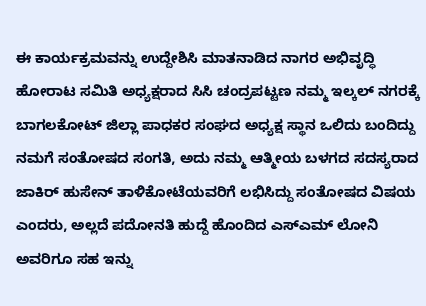ಈ ಕಾರ್ಯಕ್ರಮವನ್ನು ಉದ್ದೇಶಿಸಿ ಮಾತನಾಡಿದ ನಾಗರ ಅಭಿವೃದ್ಧಿ ಹೋರಾಟ ಸಮಿತಿ ಅಧ್ಯಕ್ಷರಾದ ಸಿಸಿ ಚಂದ್ರಪಟ್ಟಣ ನಮ್ಮ ಇಲ್ಕಲ್ ನಗರಕ್ಕೆ ಬಾಗಲಕೋಟ್ ಜಿಲ್ಲಾ ಪಾಧಕರ ಸಂಘದ ಅಧ್ಯಕ್ಷ ಸ್ಥಾನ ಒಲಿದು ಬಂದಿದ್ದು ನಮಗೆ ಸಂತೋಷದ ಸಂಗತಿ, ಅದು ನಮ್ಮ ಆತ್ಮೀಯ ಬಳಗದ ಸದಸ್ಯರಾದ ಜಾಕಿರ್ ಹುಸೇನ್ ತಾಳಿಕೋಟೆಯವರಿಗೆ ಲಭಿಸಿದ್ದು ಸಂತೋಷದ ವಿಷಯ ಎಂದರು, ಅಲ್ಲದೆ ಪದೋನತಿ ಹುದ್ದೆ ಹೊಂದಿದ ಎಸ್ಎಮ್ ಲೋನಿ ಅವರಿಗೂ ಸಹ ಇನ್ನು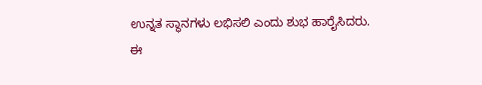ಉನ್ನತ ಸ್ಥಾನಗಳು ಲಭಿಸಲಿ ಎಂದು ಶುಭ ಹಾರೈಸಿದರು.
ಈ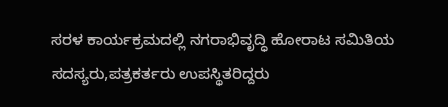ಸರಳ ಕಾರ್ಯಕ್ರಮದಲ್ಲಿ ನಗರಾಭಿವೃದ್ಧಿ ಹೋರಾಟ ಸಮಿತಿಯ ಸದಸ್ಯರು,ಪತ್ರಕರ್ತರು ಉಪಸ್ಥಿತರಿದ್ದರು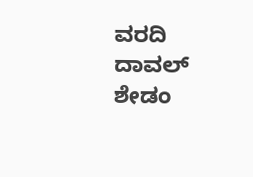ವರದಿ ದಾವಲ್ ಶೇಡಂ